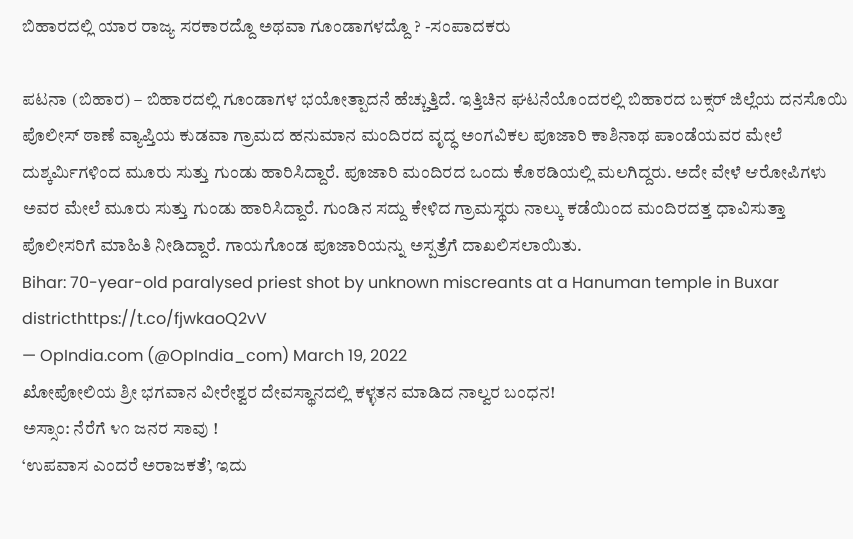ಬಿಹಾರದಲ್ಲಿ ಯಾರ ರಾಜ್ಯ ಸರಕಾರದ್ದೊ ಅಥವಾ ಗೂಂಡಾಗಳದ್ದೊ ? -ಸಂಪಾದಕರು

ಪಟನಾ (ಬಿಹಾರ) – ಬಿಹಾರದಲ್ಲಿ ಗೂಂಡಾಗಳ ಭಯೋತ್ಪಾದನೆ ಹೆಚ್ಚುತ್ತಿದೆ. ಇತ್ತಿಚಿನ ಘಟನೆಯೊಂದರಲ್ಲಿ ಬಿಹಾರದ ಬಕ್ಸರ್ ಜಿಲ್ಲೆಯ ದನಸೊಯಿ ಪೊಲೀಸ್ ಠಾಣೆ ವ್ಯಾಪ್ತಿಯ ಕುಡವಾ ಗ್ರಾಮದ ಹನುಮಾನ ಮಂದಿರದ ವೃದ್ಧ ಅಂಗವಿಕಲ ಪೂಜಾರಿ ಕಾಶಿನಾಥ ಪಾಂಡೆಯವರ ಮೇಲೆ ದುಶ್ಕರ್ಮಿಗಳಿಂದ ಮೂರು ಸುತ್ತು ಗುಂಡು ಹಾರಿಸಿದ್ದಾರೆ. ಪೂಜಾರಿ ಮಂದಿರದ ಒಂದು ಕೊಠಡಿಯಲ್ಲಿ ಮಲಗಿದ್ದರು. ಅದೇ ವೇಳೆ ಆರೋಪಿಗಳು ಅವರ ಮೇಲೆ ಮೂರು ಸುತ್ತು ಗುಂಡು ಹಾರಿಸಿದ್ದಾರೆ. ಗುಂಡಿನ ಸದ್ದು ಕೇಳಿದ ಗ್ರಾಮಸ್ಥರು ನಾಲ್ಕು ಕಡೆಯಿಂದ ಮಂದಿರದತ್ತ ಧಾವಿಸುತ್ತಾ ಪೊಲೀಸರಿಗೆ ಮಾಹಿತಿ ನೀಡಿದ್ದಾರೆ. ಗಾಯಗೊಂಡ ಪೂಜಾರಿಯನ್ನು ಅಸ್ಪತ್ರೆಗೆ ದಾಖಲಿಸಲಾಯಿತು.
Bihar: 70-year-old paralysed priest shot by unknown miscreants at a Hanuman temple in Buxar districthttps://t.co/fjwkaoQ2vV
— OpIndia.com (@OpIndia_com) March 19, 2022
ಖೋಪೋಲಿಯ ಶ್ರೀ ಭಗವಾನ ವೀರೇಶ್ವರ ದೇವಸ್ಥಾನದಲ್ಲಿ ಕಳ್ಳತನ ಮಾಡಿದ ನಾಲ್ವರ ಬಂಧನ!
ಅಸ್ಸಾಂ: ನೆರೆಗೆ ೪೧ ಜನರ ಸಾವು !
‘ಉಪವಾಸ ಎಂದರೆ ಅರಾಜಕತೆ’, ಇದು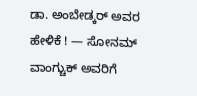ಡಾ. ಅಂಬೇಡ್ಕರ್ ಅವರ ಹೇಳಿಕೆ ! — ಸೋನಮ್ ವಾಂಗ್ಚುಕ್ ಅವರಿಗೆ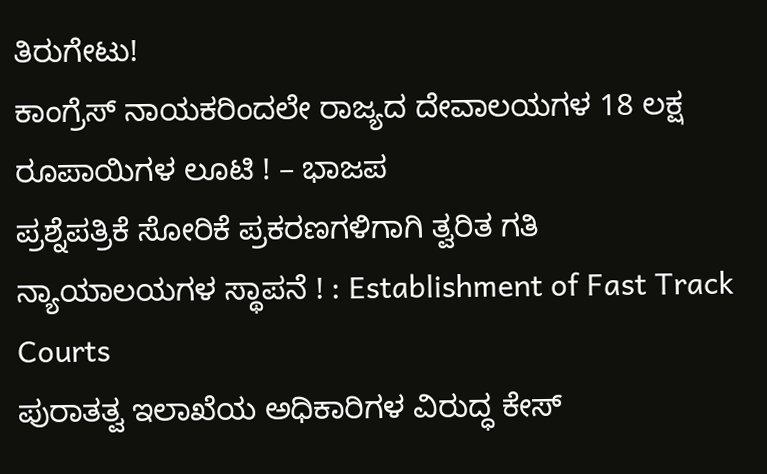ತಿರುಗೇಟು!
ಕಾಂಗ್ರೆಸ್ ನಾಯಕರಿಂದಲೇ ರಾಜ್ಯದ ದೇವಾಲಯಗಳ 18 ಲಕ್ಷ ರೂಪಾಯಿಗಳ ಲೂಟಿ ! – ಭಾಜಪ
ಪ್ರಶ್ನೆಪತ್ರಿಕೆ ಸೋರಿಕೆ ಪ್ರಕರಣಗಳಿಗಾಗಿ ತ್ವರಿತ ಗತಿ ನ್ಯಾಯಾಲಯಗಳ ಸ್ಥಾಪನೆ ! : Establishment of Fast Track Courts
ಪುರಾತತ್ವ ಇಲಾಖೆಯ ಅಧಿಕಾರಿಗಳ ವಿರುದ್ಧ ಕೇಸ್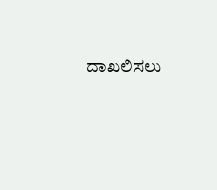ದಾಖಲಿಸಲು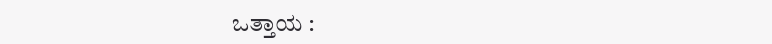ಒತ್ತಾಯ :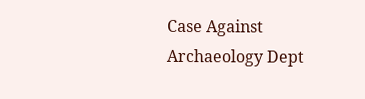Case Against Archaeology Dept